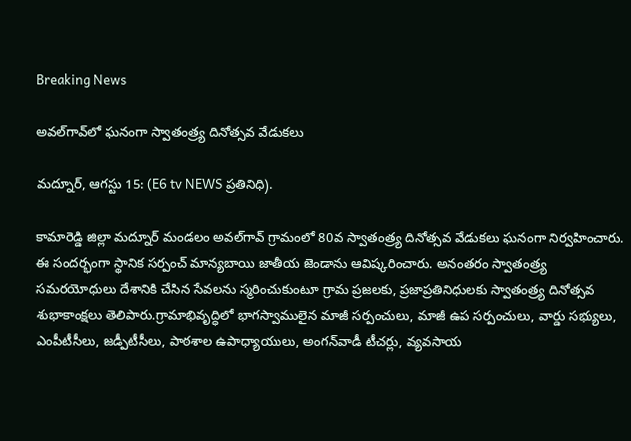Breaking News

అవల్‌గావ్‌లో ఘనంగా స్వాతంత్ర్య దినోత్సవ వేడుకలు

మద్నూర్, ఆగస్టు 15: (E6 tv NEWS ప్రతినిధి).

కామారెడ్డి జిల్లా మద్నూర్ మండలం అవల్‌గావ్ గ్రామంలో 80వ స్వాతంత్ర్య దినోత్సవ వేడుకలు ఘనంగా నిర్వహించారు. ఈ సందర్భంగా స్థానిక సర్పంచ్ మాన్యబాయి జాతీయ జెండాను ఆవిష్కరించారు. అనంతరం స్వాతంత్ర్య సమరయోధులు దేశానికి చేసిన సేవలను స్మరించుకుంటూ గ్రామ ప్రజలకు, ప్రజాప్రతినిధులకు స్వాతంత్ర్య దినోత్సవ శుభాకాంక్షలు తెలిపారు.గ్రామాభివృద్ధిలో భాగస్వాములైన మాజీ సర్పంచులు, మాజీ ఉప సర్పంచులు, వార్డు సభ్యులు, ఎంపీటీసీలు, జడ్పీటీసీలు, పాఠశాల ఉపాధ్యాయులు, అంగన్‌వాడీ టీచర్లు, వ్యవసాయ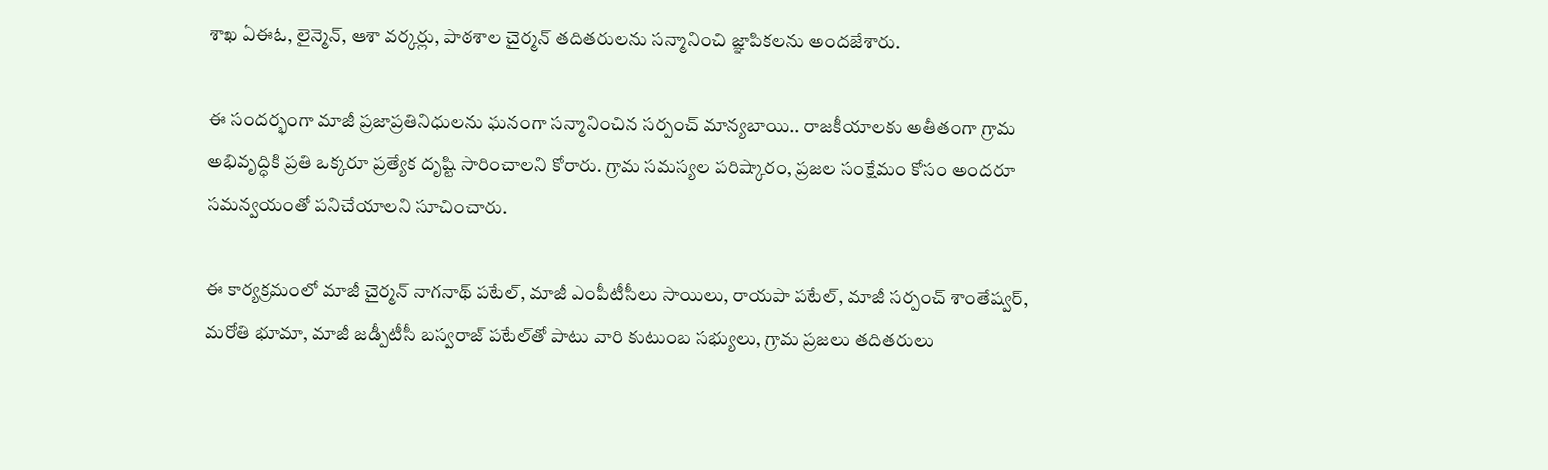శాఖ ఏఈఓ, లైన్మెన్, ఆశా వర్కర్లు, పాఠశాల చైర్మన్ తదితరులను సన్మానించి జ్ఞాపికలను అందజేశారు.

ఈ సందర్భంగా మాజీ ప్రజాప్రతినిధులను ఘనంగా సన్మానించిన సర్పంచ్ మాన్యబాయి.. రాజకీయాలకు అతీతంగా గ్రామ అభివృద్ధికి ప్రతి ఒక్కరూ ప్రత్యేక దృష్టి సారించాలని కోరారు. గ్రామ సమస్యల పరిష్కారం, ప్రజల సంక్షేమం కోసం అందరూ సమన్వయంతో పనిచేయాలని సూచించారు.

ఈ కార్యక్రమంలో మాజీ చైర్మన్ నాగనాథ్ పటేల్, మాజీ ఎంపీటీసీలు సాయిలు, రాయపా పటేల్, మాజీ సర్పంచ్ శాంతేష్వర్, మరోతి భూమా, మాజీ జడ్పీటీసీ బస్వరాజ్ పటేల్‌తో పాటు వారి కుటుంబ సభ్యులు, గ్రామ ప్రజలు తదితరులు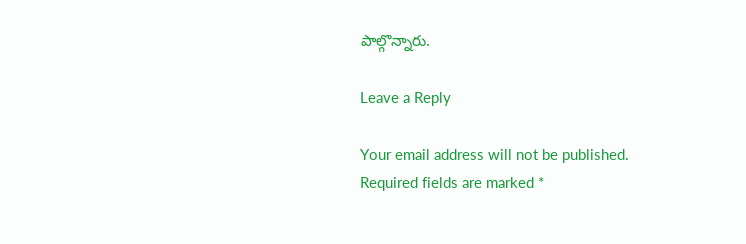పాల్గొన్నారు.

Leave a Reply

Your email address will not be published. Required fields are marked *